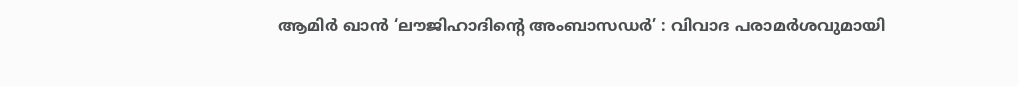ആമിർ ഖാൻ ‘ലൗജിഹാദിന്റെ അംബാസഡർ’ : വിവാദ പരാമർശവുമായി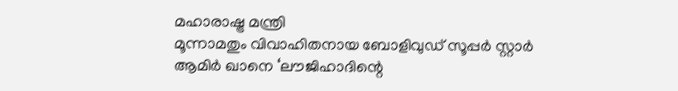മഹാരാഷ്ട്ര മന്ത്രി
മൂന്നാമതും വിവാഹിതനായ ബോളിവുഡ് സൂപ്പർ സ്റ്റാർ ആമിർ ഖാനെ ‘ലൗജിഹാദിന്റെ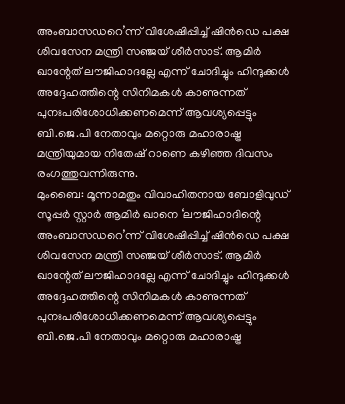അംബാസഡറെ’ന്ന് വിശേഷിപ്പിച്ച് ഷിൻഡെ പക്ഷ ശിവസേന മന്ത്രി സഞ്ജയ് ശീർസാട്. ആമിർ ഖാന്റേത് ലൗജിഹാദല്ലേ എന്ന് ചോദിച്ചും ഹിന്ദുക്കൾ അദ്ദേഹത്തിന്റെ സിനിമകൾ കാണുന്നത് പുനഃപരിശോധിക്കണമെന്ന് ആവശ്യപ്പെട്ടും ബി.ജെ.പി നേതാവും മറ്റൊരു മഹാരാഷ്ട്ര മന്ത്രിയുമായ നിതേഷ് റാണെ കഴിഞ്ഞ ദിവസം രംഗത്തുവന്നിരുന്നു.
മുംബൈ: മൂന്നാമതും വിവാഹിതനായ ബോളിവുഡ് സൂപ്പർ സ്റ്റാർ ആമിർ ഖാനെ ‘ലൗജിഹാദിന്റെ അംബാസഡറെ’ന്ന് വിശേഷിപ്പിച്ച് ഷിൻഡെ പക്ഷ ശിവസേന മന്ത്രി സഞ്ജയ് ശീർസാട്. ആമിർ ഖാന്റേത് ലൗജിഹാദല്ലേ എന്ന് ചോദിച്ചും ഹിന്ദുക്കൾ അദ്ദേഹത്തിന്റെ സിനിമകൾ കാണുന്നത് പുനഃപരിശോധിക്കണമെന്ന് ആവശ്യപ്പെട്ടും ബി.ജെ.പി നേതാവും മറ്റൊരു മഹാരാഷ്ട്ര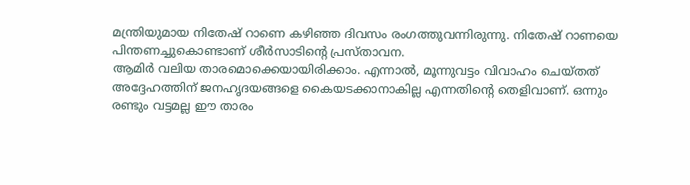മന്ത്രിയുമായ നിതേഷ് റാണെ കഴിഞ്ഞ ദിവസം രംഗത്തുവന്നിരുന്നു. നിതേഷ് റാണയെ പിന്തണച്ചുകൊണ്ടാണ് ശീർസാടിന്റെ പ്രസ്താവന.
ആമിർ വലിയ താരമൊക്കെയായിരിക്കാം. എന്നാൽ, മൂന്നുവട്ടം വിവാഹം ചെയ്തത് അദ്ദേഹത്തിന് ജനഹൃദയങ്ങളെ കൈയടക്കാനാകില്ല എന്നതിന്റെ തെളിവാണ്. ഒന്നും രണ്ടും വട്ടമല്ല ഈ താരം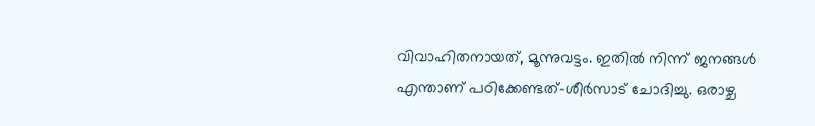വിവാഹിതനായത്, മൂന്നുവട്ടം. ഇതിൽ നിന്ന് ജനങ്ങൾ എന്താണ് പഠിക്കേണ്ടത്-ശീർസാട് ചോദിച്ചു. ഒരാഴ്ച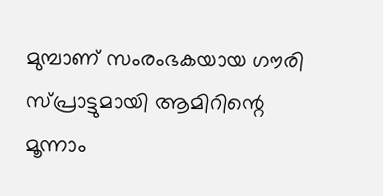മുമ്പാണ് സംരംഭകയായ ഗൗരി സ്പ്രാട്ടുമായി ആമിറിന്റെ മൂന്നാം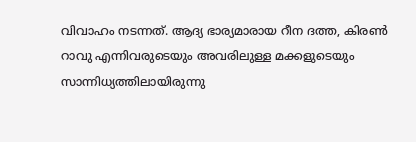വിവാഹം നടന്നത്. ആദ്യ ഭാര്യമാരായ റീന ദത്ത, കിരൺ റാവു എന്നിവരുടെയും അവരിലുള്ള മക്കളുടെയും സാന്നിധ്യത്തിലായിരുന്നു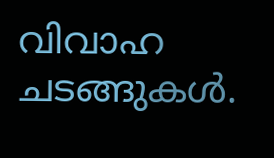വിവാഹ ചടങ്ങുകൾ.